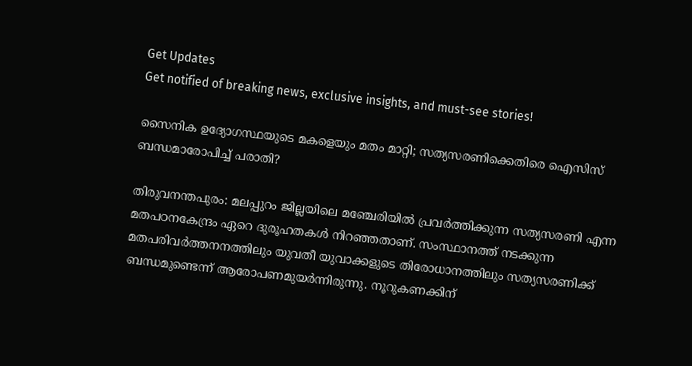Get Updates
Get notified of breaking news, exclusive insights, and must-see stories!

സൈനിക ഉദ്യോഗസ്ഥയുടെ മകളെയും മതം മാറ്റി; സത്യസരണിക്കെതിരെ ഐസിസ് ബന്ധമാരോപിച്ച് പരാതി?

തിരുവനന്തപുരം: മലപ്പുറം ജില്ലയിലെ മഞ്ചേരിയില്‍ പ്രവര്‍ത്തിക്കുന്ന സത്യസരണി എന്ന മതപഠനകേന്ദ്രം ഏറെ ദുരൂഹതകള്‍ നിറഞ്ഞതാണ്. സംസ്ഥാനത്ത് നടക്കുന്ന മതപരിവര്‍ത്തനനത്തിലും യുവതീ യുവാക്കളുടെ തിരോധാനത്തിലും സത്യസരണിക്ക് ബന്ധമുണ്ടെന്ന് ആരോപണമുയര്‍ന്നിരുന്നു. നൂറുകണക്കിന്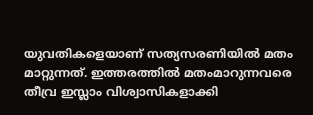യുവതികളെയാണ് സത്യസരണിയില്‍ മതം മാറ്റുന്നത്. ഇത്തരത്തില്‍ മതംമാറുന്നവരെ തീവ്ര ഇസ്ലാം വിശ്വാസികളാക്കി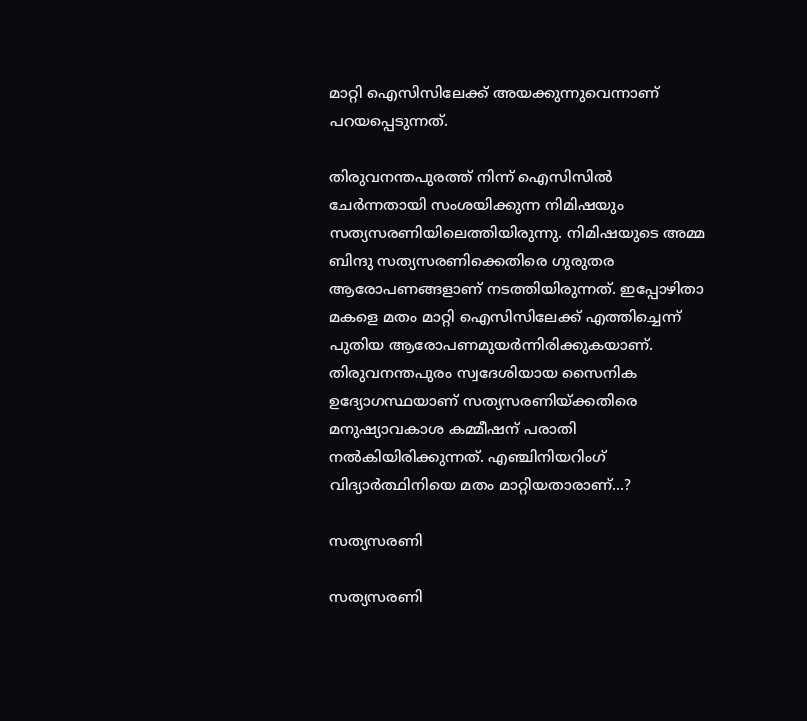മാറ്റി ഐസിസിലേക്ക് അയക്കുന്നുവെന്നാണ് പറയപ്പെടുന്നത്.

തിരുവനന്തപുരത്ത് നിന്ന് ഐസിസില്‍ ചേര്‍ന്നതായി സംശയിക്കുന്ന നിമിഷയും സത്യസരണിയിലെത്തിയിരുന്നു. നിമിഷയുടെ അമ്മ ബിന്ദു സത്യസരണിക്കെതിരെ ഗുരുതര ആരോപണങ്ങളാണ് നടത്തിയിരുന്നത്. ഇപ്പോഴിതാ മകളെ മതം മാറ്റി ഐസിസിലേക്ക് എത്തിച്ചെന്ന് പുതിയ ആരോപണമുയര്‍ന്നിരിക്കുകയാണ്. തിരുവനന്തപുരം സ്വദേശിയായ സൈനിക ഉദ്യോഗസ്ഥയാണ് സത്യസരണിയ്ക്കതിരെ മനുഷ്യാവകാശ കമ്മീഷന് പരാതി നല്‍കിയിരിക്കുന്നത്. എഞ്ചിനിയറിംഗ്‌ വിദ്യാര്‍ത്ഥിനിയെ മതം മാറ്റിയതാരാണ്...?

സത്യസരണി

സത്യസരണി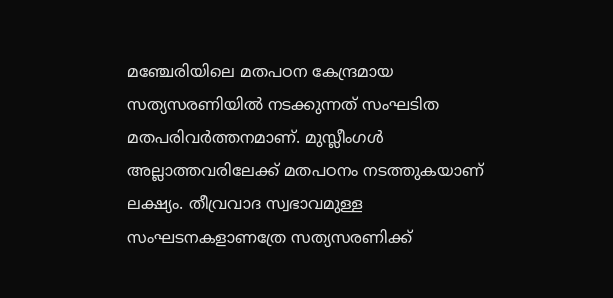മഞ്ചേരിയിലെ മതപഠന കേന്ദ്രമായ സത്യസരണിയില്‍ നടക്കുന്നത്‌ സംഘടിത മതപരിവര്‍ത്തനമാണ്. മുസ്ലീംഗള്‍ അല്ലാത്തവരിലേക്ക് മതപഠനം നടത്തുകയാണ് ലക്ഷ്യം. തീവ്രവാദ സ്വഭാവമുള്ള സംഘടനകളാണത്രേ സത്യസരണിക്ക്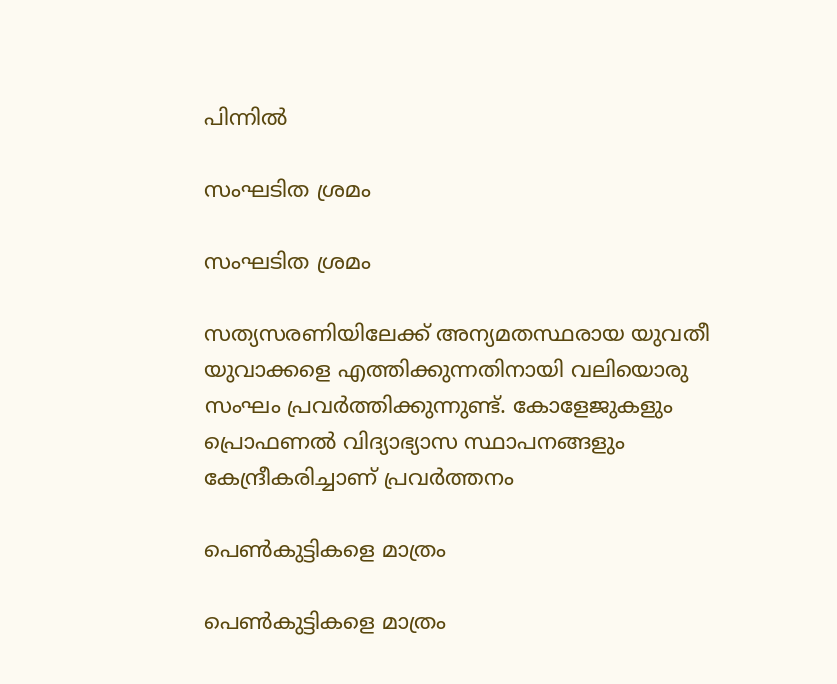പിന്നില്‍

സംഘടിത ശ്രമം

സംഘടിത ശ്രമം

സത്യസരണിയിലേക്ക് അന്യമതസ്ഥരായ യുവതീ യുവാക്കളെ എത്തിക്കുന്നതിനായി വലിയൊരു സംഘം പ്രവര്‍ത്തിക്കുന്നുണ്ട്. കോളേജുകളും പ്രൊഫണല്‍ വിദ്യാഭ്യാസ സ്ഥാപനങ്ങളും കേന്ദ്രീകരിച്ചാണ് പ്രവര്‍ത്തനം

പെണ്‍കുട്ടികളെ മാത്രം

പെണ്‍കുട്ടികളെ മാത്രം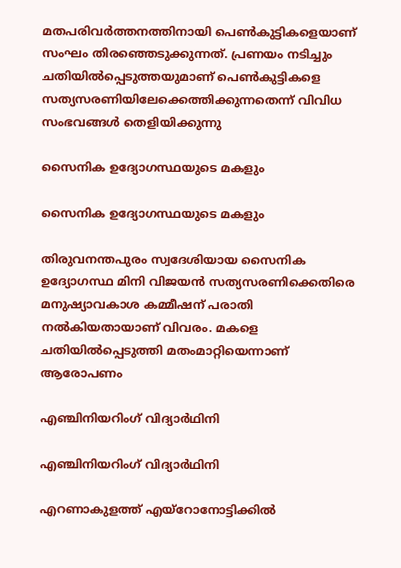മതപരിവര്‍ത്തനത്തിനായി പെണ്‍കുട്ടികളെയാണ് സംഘം തിരഞ്ഞെടുക്കുന്നത്. പ്രണയം നടിച്ചും ചതിയില്‍പ്പെടുത്തയുമാണ് പെണ്‍കുട്ടികളെ സത്യസരണിയിലേക്കെത്തിക്കുന്നതെന്ന് വിവിധ സംഭവങ്ങള്‍ തെളിയിക്കുന്നു

സൈനിക ഉദ്യോഗസ്ഥയുടെ മകളും

സൈനിക ഉദ്യോഗസ്ഥയുടെ മകളും

തിരുവനന്തപുരം സ്വദേശിയായ സൈനിക ഉദ്യോഗസ്ഥ മിനി വിജയന്‍ സത്യസരണിക്കെതിരെ മനുഷ്യാവകാശ കമ്മീഷന്‌ പരാതി നല്‍കിയതായാണ് വിവരം. മകളെ ചതിയില്‍പ്പെടുത്തി മതംമാറ്റിയെന്നാണ് ആരോപണം

എഞ്ചിനിയറിംഗ് വിദ്യാര്‍ഥിനി

എഞ്ചിനിയറിംഗ് വിദ്യാര്‍ഥിനി

എറണാകുളത്ത് എയ്‌റോനോട്ടിക്കില്‍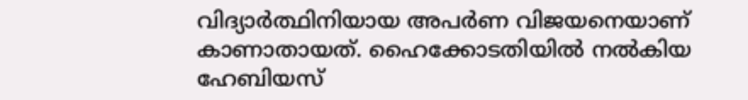വിദ്യാര്‍ത്ഥിനിയായ അപര്‍ണ വിജയനെയാണ് കാണാതായത്. ഹൈക്കോടതിയില്‍ നല്‍കിയ ഹേബിയസ്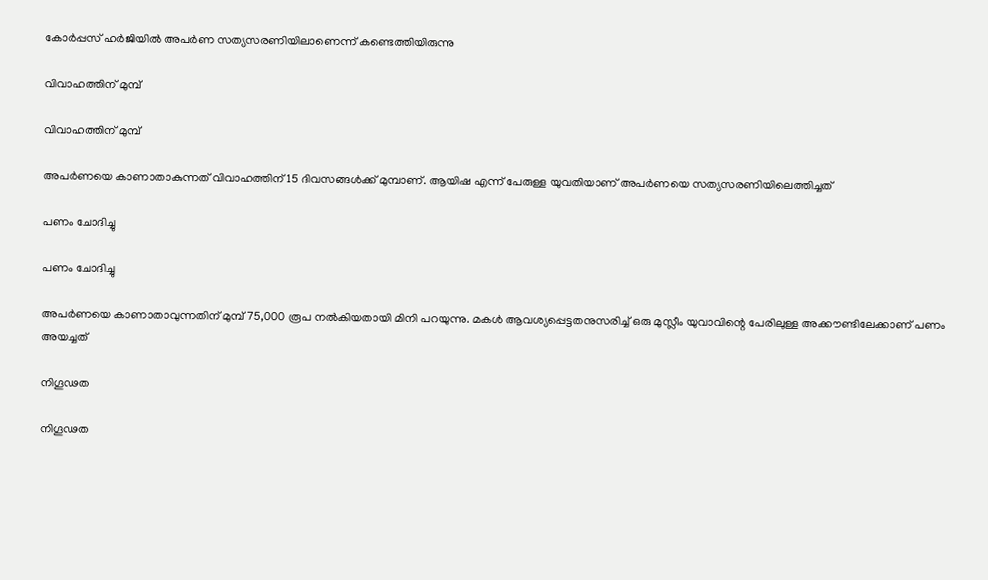കോര്‍പ്പസ് ഹര്‍ജിയില്‍ അപര്‍ണ സത്യസരണിയിലാണെന്ന് കണ്ടെത്തിയിരുന്നു

വിവാഹത്തിന് മുമ്പ്

വിവാഹത്തിന് മുമ്പ്

അപര്‍ണയെ കാണാതാകുന്നത് വിവാഹത്തിന് 15 ദിവസങ്ങള്‍ക്ക് മുമ്പാണ്. ആയിഷ എന്ന് പേരുള്ള യുവതിയാണ് അപര്‍ണയെ സത്യസരണിയിലെത്തിച്ചത്

പണം ചോദിച്ചു

പണം ചോദിച്ചു

അപര്‍ണയെ കാണാതാവുന്നതിന് മുമ്പ് 75,000 രൂപ നല്‍കിയതായി മിനി പറയുന്നു. മകള്‍ ആവശ്യപ്പെട്ടതനുസരിച്ച് ഒരു മുസ്ലീം യുവാവിന്റെ പേരിലുള്ള അക്കൗണ്ടിലേക്കാണ് പണം അയച്ചത്

നിഗൂഢത

നിഗൂഢത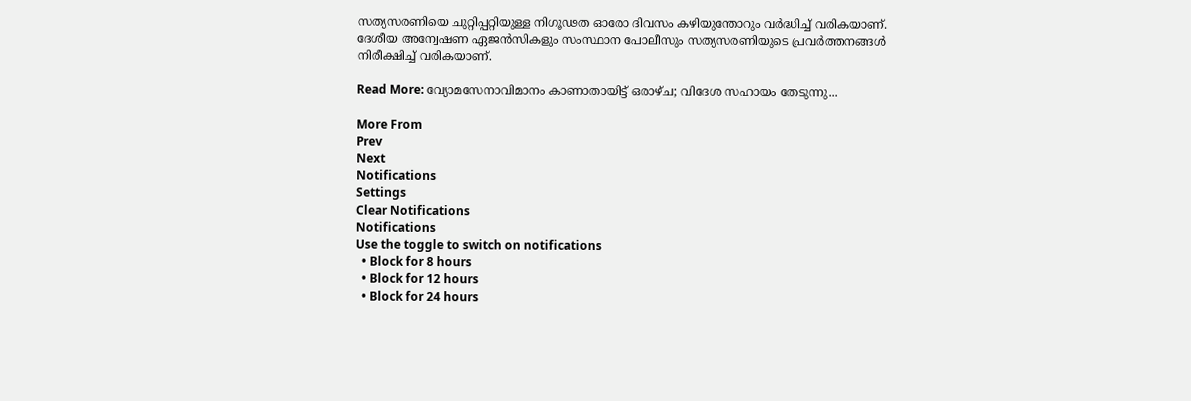സത്യസരണിയെ ചുറ്റിപ്പറ്റിയുള്ള നിഗൂഢത ഓരോ ദിവസം കഴിയുന്തോറും വര്‍ദ്ധിച്ച് വരികയാണ്. ദേശീയ അന്വേഷണ ഏജന്‍സികളും സംസ്ഥാന പോലീസും സത്യസരണിയുടെ പ്രവര്‍ത്തനങ്ങള്‍ നിരീക്ഷിച്ച് വരികയാണ്.

Read More: വ്യോമസേനാവിമാനം കാണാതായിട്ട് ഒരാഴ്ച; വിദേശ സഹായം തേടുന്നു...

More From
Prev
Next
Notifications
Settings
Clear Notifications
Notifications
Use the toggle to switch on notifications
  • Block for 8 hours
  • Block for 12 hours
  • Block for 24 hours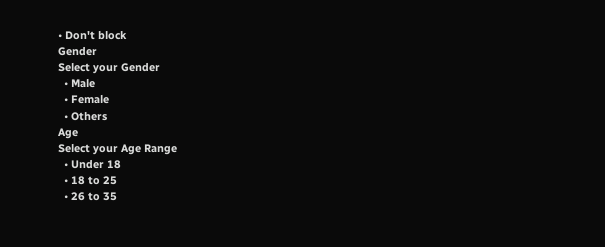• Don't block
Gender
Select your Gender
  • Male
  • Female
  • Others
Age
Select your Age Range
  • Under 18
  • 18 to 25
  • 26 to 35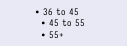• 36 to 45
  • 45 to 55
  • 55+